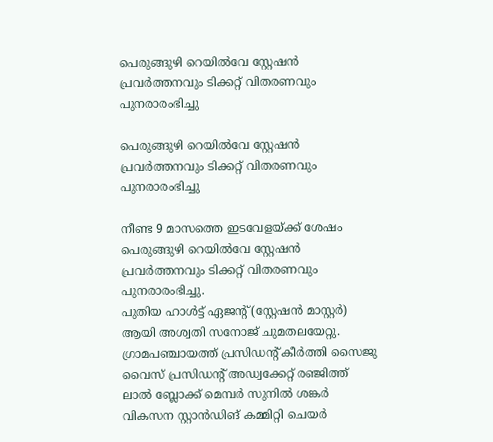പെരുങ്ങുഴി റെയിൽവേ സ്റ്റേഷൻ പ്രവർത്തനവും ടിക്കറ്റ് വിതരണവും പുനരാരംഭിച്ചു

പെരുങ്ങുഴി റെയിൽവേ സ്റ്റേഷൻ പ്രവർത്തനവും ടിക്കറ്റ് വിതരണവും പുനരാരംഭിച്ചു

നീണ്ട 9 മാസത്തെ ഇടവേളയ്ക്ക് ശേഷം പെരുങ്ങുഴി റെയിൽവേ സ്റ്റേഷൻ പ്രവർത്തനവും ടിക്കറ്റ് വിതരണവും പുനരാരംഭിച്ചു.
പുതിയ ഹാൾട്ട് ഏജന്റ് (സ്റ്റേഷൻ മാസ്റ്റർ) ആയി അശ്വതി സനോജ് ചുമതലയേറ്റു.
ഗ്രാമപഞ്ചായത്ത് പ്രസിഡന്റ് കീർത്തി സൈജു വൈസ് പ്രസിഡന്റ് അഡ്വക്കേറ്റ് രഞ്ജിത്ത് ലാൽ ബ്ലോക്ക് മെമ്പർ സുനിൽ ശങ്കർ വികസന സ്റ്റാൻഡിങ് കമ്മിറ്റി ചെയർ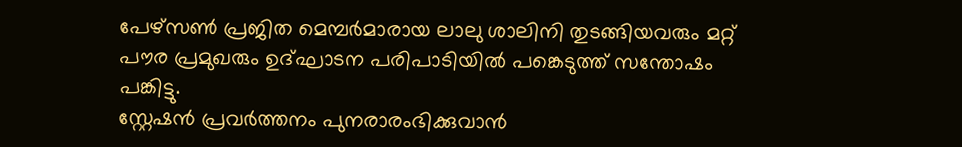പേഴ്സൺ പ്രജിത മെമ്പർമാരായ ലാലു ശാലിനി തുടങ്ങിയവരും മറ്റ് പൗര പ്രമുഖരും ഉദ്ഘാടന പരിപാടിയിൽ പങ്കെടുത്ത് സന്തോഷം പങ്കിട്ടു.
സ്റ്റേഷൻ പ്രവർത്തനം പുനരാരംഭിക്കുവാൻ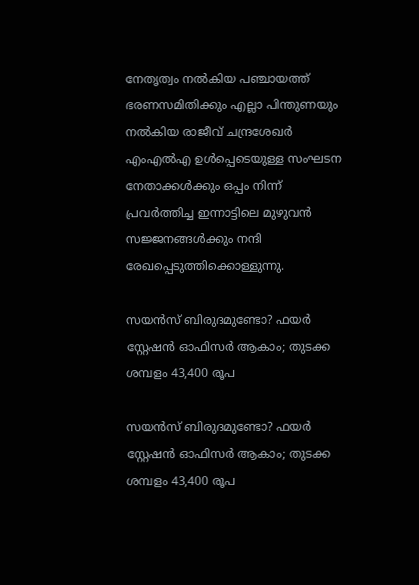നേതൃത്വം നൽകിയ പഞ്ചായത്ത് ഭരണസമിതിക്കും എല്ലാ പിന്തുണയും നൽകിയ രാജീവ് ചന്ദ്രശേഖർ എംഎൽഎ ഉൾപ്പെടെയുള്ള സംഘടന നേതാക്കൾക്കും ഒപ്പം നിന്ന് പ്രവർത്തിച്ച ഇന്നാട്ടിലെ മുഴുവൻ സജ്ജനങ്ങൾക്കും നന്ദി രേഖപ്പെടുത്തിക്കൊള്ളുന്നു.

സയന്‍സ് ബിരുദമുണ്ടോ? ഫയര്‍ സ്റ്റേഷന്‍ ഓഫിസര്‍ ആകാം; തുടക്ക ശമ്പളം 43,400 രൂപ

സയന്‍സ് ബിരുദമുണ്ടോ? ഫയര്‍ സ്റ്റേഷന്‍ ഓഫിസര്‍ ആകാം; തുടക്ക ശമ്പളം 43,400 രൂപ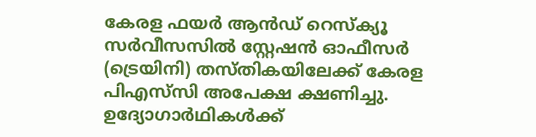കേരള ഫയര്‍ ആന്‍ഡ് റെസ്‌ക്യൂ സര്‍വീസസില്‍ സ്റ്റേഷന്‍ ഓഫീസര്‍ (ട്രെയിനി) തസ്തികയിലേക്ക് കേരള പിഎസ്‌സി അപേക്ഷ ക്ഷണിച്ചു. ഉദ്യോഗാര്‍ഥികള്‍ക്ക്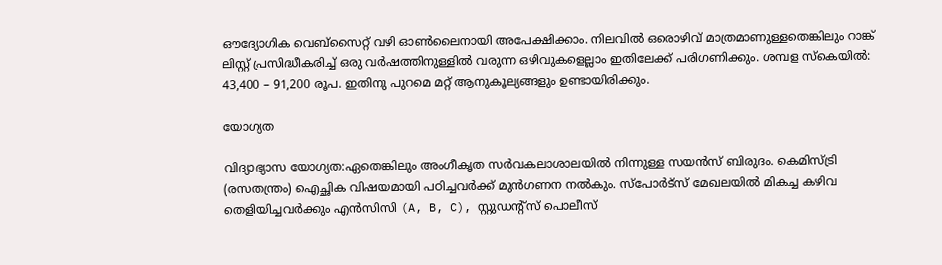ഔദ്യോഗിക വെബ്‌സൈറ്റ് വഴി ഓണ്‍ലൈനായി അപേക്ഷിക്കാം. നിലവില്‍ ഒരൊഴിവ് മാത്രമാണുള്ളതെങ്കിലും റാങ്ക് ലിസ്റ്റ് പ്രസിദ്ധീകരിച്ച് ഒരു വര്‍ഷത്തിനുള്ളില്‍ വരുന്ന ഒഴിവുകളെല്ലാം ഇതിലേക്ക് പരിഗണിക്കും. ശമ്പള സ്‌കെയില്‍: 43,400 – 91,200 രൂപ. ഇതിനു പുറമെ മറ്റ് ആനുകൂല്യങ്ങളും ഉണ്ടായിരിക്കും.

യോഗ്യത

വിദ്യാഭ്യാസ യോഗ്യത:ഏതെങ്കിലും അംഗീകൃത സര്‍വകലാശാലയില്‍ നിന്നുള്ള സയന്‍സ് ബിരുദം. കെമിസ്ട്രി (രസതന്ത്രം) ഐച്ഛിക വിഷയമായി പഠിച്ചവര്‍ക്ക് മുന്‍ഗണന നല്‍കും. സ്‌പോര്‍ട്‌സ് മേഖലയില്‍ മികച്ച കഴിവ തെളിയിച്ചവര്‍ക്കും എന്‍സിസി (A, B, C), സ്റ്റുഡന്റ്‌സ് പൊലീസ്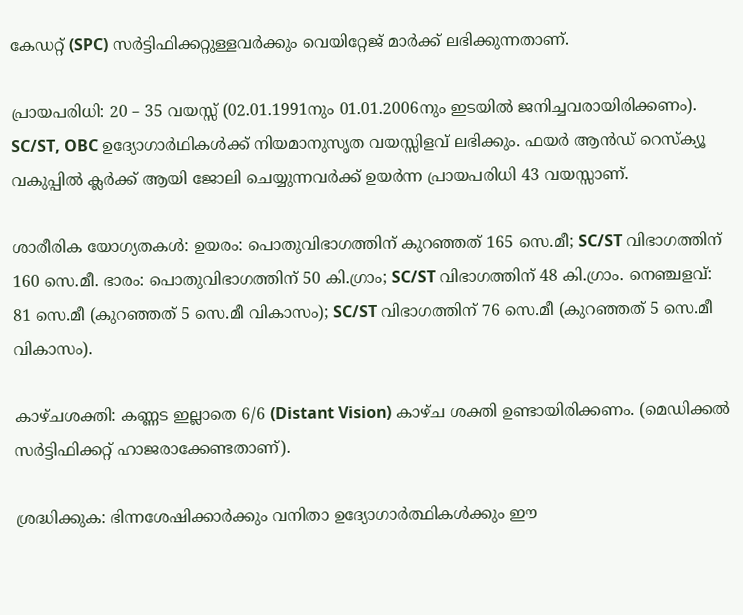കേഡറ്റ് (SPC) സര്‍ട്ടിഫിക്കറ്റുള്ളവര്‍ക്കും വെയിറ്റേജ് മാര്‍ക്ക് ലഭിക്കുന്നതാണ്.

പ്രായപരിധി: 20 – 35 വയസ്സ് (02.01.1991നും 01.01.2006നും ഇടയില്‍ ജനിച്ചവരായിരിക്കണം). SC/ST, OBC ഉദ്യോഗാര്‍ഥികള്‍ക്ക് നിയമാനുസൃത വയസ്സിളവ് ലഭിക്കും. ഫയര്‍ ആന്‍ഡ് റെസ്‌ക്യൂ വകുപ്പില്‍ ക്ലര്‍ക്ക് ആയി ജോലി ചെയ്യുന്നവര്‍ക്ക് ഉയര്‍ന്ന പ്രായപരിധി 43 വയസ്സാണ്.

ശാരീരിക യോഗ്യതകള്‍: ഉയരം: പൊതുവിഭാഗത്തിന് കുറഞ്ഞത് 165 സെ.മീ; SC/ST വിഭാഗത്തിന് 160 സെ.മീ. ഭാരം: പൊതുവിഭാഗത്തിന് 50 കി.ഗ്രാം; SC/ST വിഭാഗത്തിന് 48 കി.ഗ്രാം. നെഞ്ചളവ്: 81 സെ.മീ (കുറഞ്ഞത് 5 സെ.മീ വികാസം); SC/ST വിഭാഗത്തിന് 76 സെ.മീ (കുറഞ്ഞത് 5 സെ.മീ വികാസം).

കാഴ്ചശക്തി: കണ്ണട ഇല്ലാതെ 6/6 (Distant Vision) കാഴ്ച ശക്തി ഉണ്ടായിരിക്കണം. (മെഡിക്കല്‍ സര്‍ട്ടിഫിക്കറ്റ് ഹാജരാക്കേണ്ടതാണ്).

ശ്രദ്ധിക്കുക: ഭിന്നശേഷിക്കാര്‍ക്കും വനിതാ ഉദ്യോഗാര്‍ത്ഥികള്‍ക്കും ഈ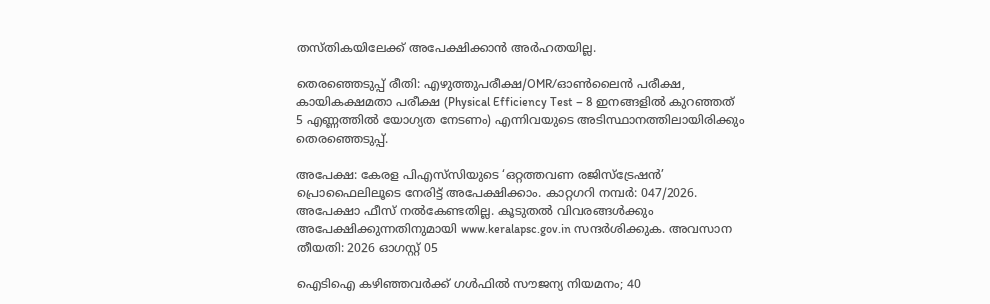തസ്തികയിലേക്ക് അപേക്ഷിക്കാന്‍ അര്‍ഹതയില്ല.

തെരഞ്ഞെടുപ്പ് രീതി: എഴുത്തുപരീക്ഷ/OMR/ഓണ്‍ലൈന്‍ പരീക്ഷ, കായികക്ഷമതാ പരീക്ഷ (Physical Efficiency Test – 8 ഇനങ്ങളില്‍ കുറഞ്ഞത് 5 എണ്ണത്തില്‍ യോഗ്യത നേടണം) എന്നിവയുടെ അടിസ്ഥാനത്തിലായിരിക്കും തെരഞ്ഞെടുപ്പ്.

അപേക്ഷ: കേരള പിഎസ്‌സിയുടെ ‘ഒറ്റത്തവണ രജിസ്‌ട്രേഷന്‍’ പ്രൊഫൈലിലൂടെ നേരിട്ട് അപേക്ഷിക്കാം. കാറ്റഗറി നമ്പര്‍: 047/2026. അപേക്ഷാ ഫീസ് നല്‍കേണ്ടതില്ല. കൂടുതല്‍ വിവരങ്ങള്‍ക്കും അപേക്ഷിക്കുന്നതിനുമായി www.keralapsc.gov.in സന്ദര്‍ശിക്കുക. അവസാന തീയതി: 2026 ഓഗസ്റ്റ് 05

ഐടിഐ കഴിഞ്ഞവർക്ക് ഗൾഫിൽ സൗജന്യ നിയമനം; 40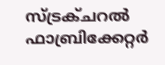സ്ട്രക്ചറൽ ഫാബ്രിക്കേറ്റർ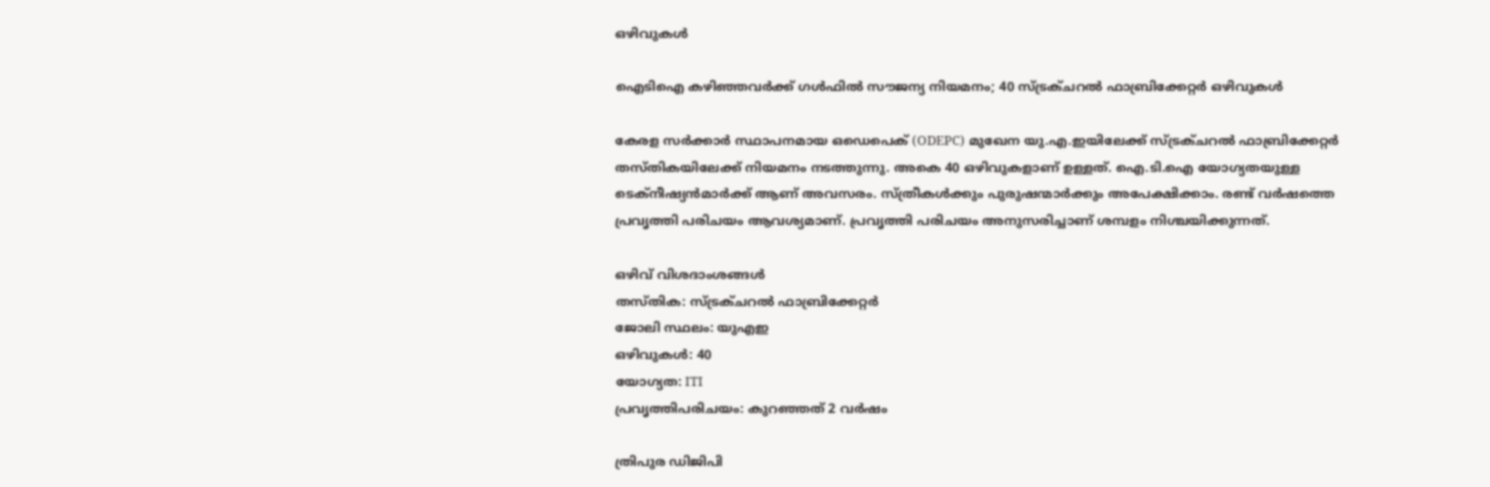ഒഴിവുകൾ

ഐടിഐ കഴിഞ്ഞവർക്ക് ഗൾഫിൽ സൗജന്യ നിയമനം; 40 സ്ട്രക്ചറൽ ഫാബ്രിക്കേറ്റർ ഒഴിവുകൾ

കേരള സർക്കാർ സ്ഥാപനമായ ഒഡെപെക് (ODEPC) മുഖേന യു.എ.ഇയിലേക്ക് സ്ട്രക്ചറൽ ഫാബ്രിക്കേറ്റർ തസ്തികയിലേക്ക് നിയമനം നടത്തുന്നു. അകെ 40 ഒഴിവുകളാണ് ഉള്ളത്. ഐ.ടി.ഐ യോഗ്യതയുള്ള ടെക്നീഷ്യൻമാർക്ക് ആണ് അവസരം. സ്ത്രീകൾക്കും പുരുഷന്മാർക്കും അപേക്ഷിക്കാം. രണ്ട് വർഷത്തെ പ്രവൃത്തി പരിചയം ആവശ്യമാണ്. പ്രവൃത്തി പരിചയം അനുസരിച്ചാണ് ശമ്പളം നിശ്ചയിക്കുന്നത്.

ഒഴിവ് വിശദാംശങ്ങൾ
തസ്തിക: സ്ട്രക്ചറൽ ഫാബ്രിക്കേറ്റർ
ജോലി സ്ഥലം: യുഎഇ
ഒഴിവുകൾ: 40
യോഗ്യത: ITI
പ്രവൃത്തിപരിചയം: കുറഞ്ഞത് 2 വർഷം

ത്രിപുര ഡിജിപി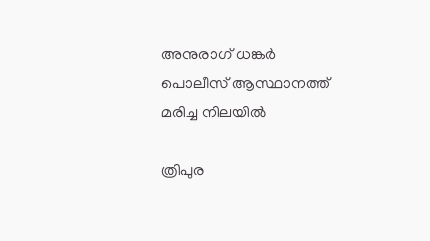അനുരാഗ് ധങ്കര്‍ പൊലീസ് ആസ്ഥാനത്ത് മരിച്ച നിലയില്‍

ത്രിപുര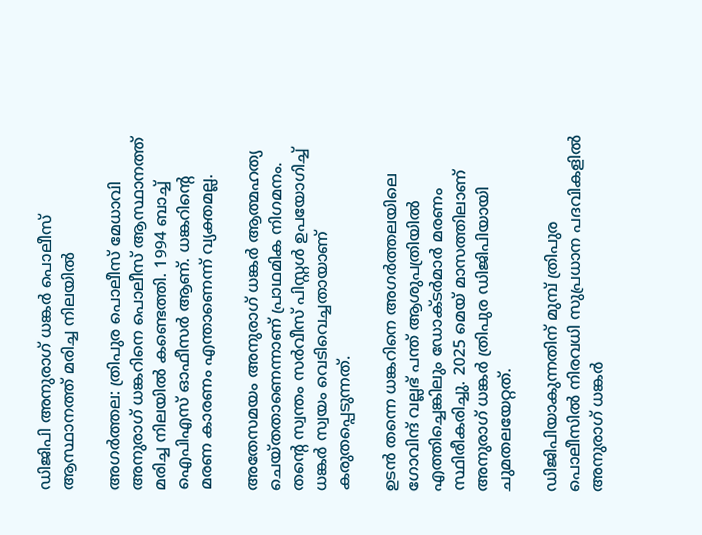ഡിജിപി അനുരാഗ് ധങ്കര്‍ പൊലീസ് ആസ്ഥാനത്ത് മരിച്ച നിലയില്‍

അഗര്‍ത്തല: ത്രിപുര പൊലീസ് മേധാവി അനുരാഗ് ധങ്കറിനെ പൊലീസ് ആസ്ഥാനത്ത് മരിച്ച നിലയില്‍ കണ്ടെത്തി. 1994 ബാച്ച് ഐപിഎസ് ഓഫീസര്‍ ആണ്. ധങ്കറിന്റെ മരണ കാരണം എന്താണെന്ന് വ്യക്തമല്ല.

അതേസമയം അനുരാഗ് ധങ്കര്‍ ആത്മഹത്യ ചെയ്തതാണെന്നാണ് പ്രാഥമിക നിഗമനം. തന്റെ സ്വന്തം സര്‍വീസ് പിസ്റ്റള്‍ ഉപയോഗിച്ച് ധങ്കര്‍ സ്വയം വെടിവെച്ചതായാണ് കരുതപ്പെടുന്നത്.

ഉടന്‍ തന്നെ ധങ്കറിനെ അഗര്‍ത്തലയിലെ ഗോവിന്ദ് വല്ലഭ് പന്ത് ആശുപത്രിയില്‍ എത്തിച്ചെങ്കിലും ഡോക്ടര്‍മാര്‍ മരണം സ്ഥിരീകരിച്ചു. 2025 മെയ് മാസത്തിലാണ് അനുരാഗ് ധങ്കര്‍ ത്രിപുര ഡിജിപിയായി ചുമതലയേറ്റത്.

ഡിജിപിയാകുന്നതിന് മുമ്പ് ത്രിപുര പൊലീസില്‍ നിരവധി സുപ്രധാന പദവികളില്‍ അനുരാഗ് ധങ്കര്‍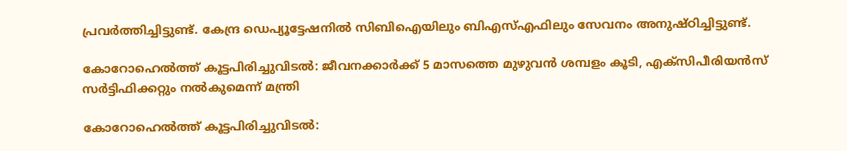പ്രവര്‍ത്തിച്ചിട്ടുണ്ട്. കേന്ദ്ര ഡെപ്യൂട്ടേഷനില്‍ സിബിഐയിലും ബിഎസ്എഫിലും സേവനം അനുഷ്ഠിച്ചിട്ടുണ്ട്.

കോറോഹെല്‍ത്ത് കൂട്ടപിരിച്ചുവിടല്‍: ജീവനക്കാര്‍ക്ക് 5 മാസത്തെ മുഴുവന്‍ ശമ്പളം കൂടി, എക്‌സിപീരിയന്‍സ് സര്‍ട്ടിഫിക്കറ്റും നല്‍കുമെന്ന് മന്ത്രി

കോറോഹെല്‍ത്ത് കൂട്ടപിരിച്ചുവിടല്‍: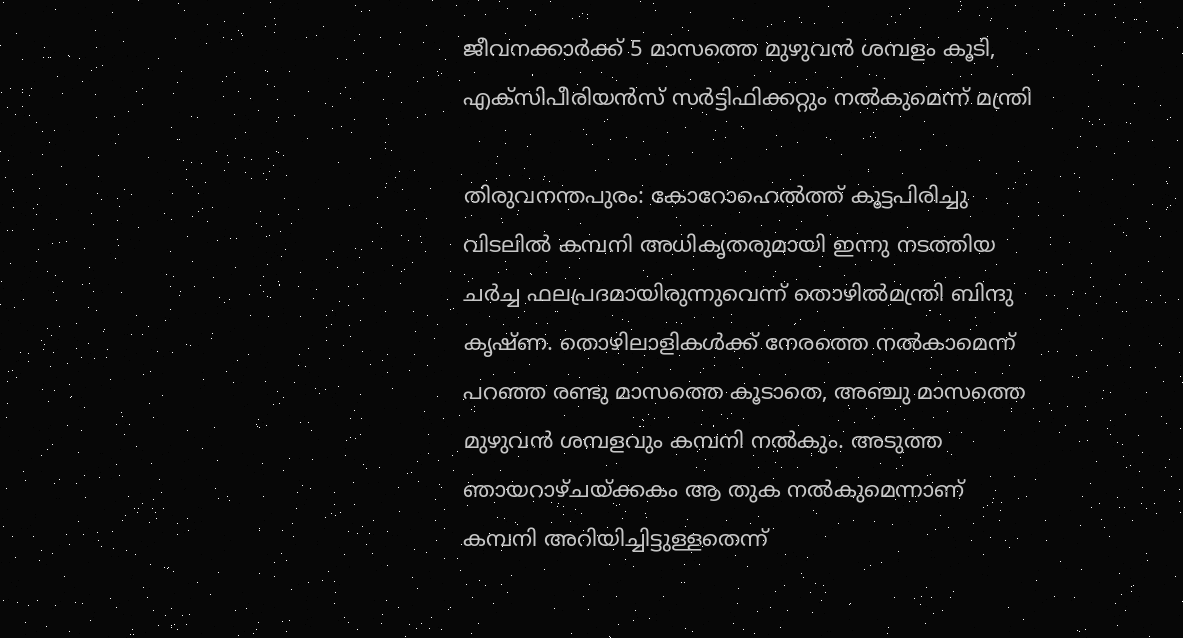ജീവനക്കാര്‍ക്ക് 5 മാസത്തെ മുഴുവന്‍ ശമ്പളം കൂടി, എക്‌സിപീരിയന്‍സ് സര്‍ട്ടിഫിക്കറ്റും നല്‍കുമെന്ന് മന്ത്രി

തിരുവനന്തപുരം: കോറോഹെല്‍ത്ത് കൂട്ടപിരിച്ചു വിടലില്‍ കമ്പനി അധികൃതരുമായി ഇന്നു നടത്തിയ ചര്‍ച്ച ഫലപ്രദമായിരുന്നുവെന്ന് തൊഴില്‍മന്ത്രി ബിന്ദു കൃഷ്ണ. തൊഴിലാളികള്‍ക്ക് നേരത്തെ നല്‍കാമെന്ന് പറഞ്ഞ രണ്ടു മാസത്തെ കൂടാതെ, അഞ്ചു മാസത്തെ മുഴുവന്‍ ശമ്പളവും കമ്പനി നല്‍കും. അടുത്ത ഞായറാഴ്ചയ്ക്കകം ആ തുക നല്‍കുമെന്നാണ് കമ്പനി അറിയിച്ചിട്ടുള്ളതെന്ന്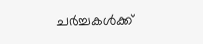ചര്‍ച്ചകള്‍ക്ക്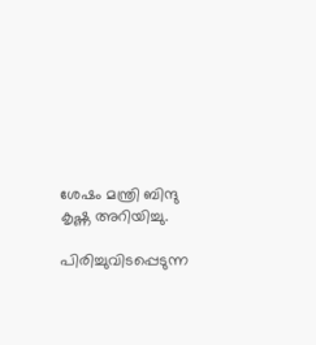ശേഷം മന്ത്രി ബിന്ദു കൃഷ്ണ അറിയിച്ചു.

പിരിച്ചുവിടപ്പെടുന്ന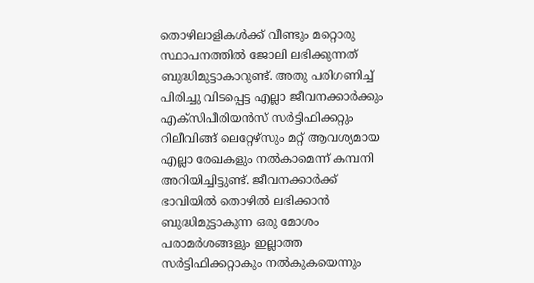തൊഴിലാളികള്‍ക്ക് വീണ്ടും മറ്റൊരു സ്ഥാപനത്തില്‍ ജോലി ലഭിക്കുന്നത് ബുദ്ധിമുട്ടാകാറുണ്ട്. അതു പരിഗണിച്ച് പിരിച്ചു വിടപ്പെട്ട എല്ലാ ജീവനക്കാര്‍ക്കും എക്‌സിപീരിയന്‍സ് സര്‍ട്ടിഫിക്കറ്റും റിലീവിങ്ങ് ലെറ്റേഴ്‌സും മറ്റ് ആവശ്യമായ എല്ലാ രേഖകളും നല്‍കാമെന്ന് കമ്പനി അറിയിച്ചിട്ടുണ്ട്. ജീവനക്കാര്‍ക്ക് ഭാവിയില്‍ തൊഴില്‍ ലഭിക്കാന്‍ ബുദ്ധിമുട്ടാകുന്ന ഒരു മോശം പരാമര്‍ശങ്ങളും ഇല്ലാത്ത സര്‍ട്ടിഫിക്കറ്റാകും നല്‍കുകയെന്നും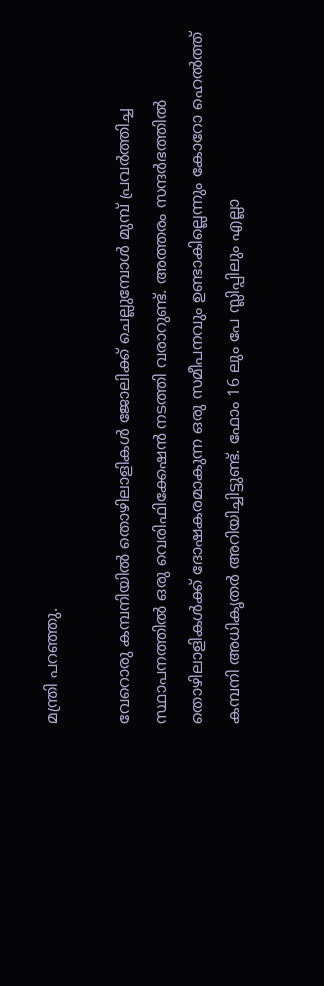മന്ത്രി പറഞ്ഞു.

വേറൊരു കമ്പനിയില്‍ തൊഴിലാളികള്‍ ജോലിക്ക് ചെല്ലുമ്പോള്‍ മുമ്പ് പ്രവര്‍ത്തിച്ച സ്ഥാപനത്തില്‍ ഒരു വെരിഫിക്കേഷന്‍ നടത്തി വരാറുണ്ട്. അത്തരം സന്ദര്‍ഭത്തില്‍ തൊഴിലാളികള്‍ക്ക് ദോഷകരമാകുന്ന ഒരു സമീപനവും ഉണ്ടാകില്ലെന്നും കോറോ ഹെല്‍ത്ത് കമ്പനി അധികൃതര്‍ അറിയിച്ചിട്ടുണ്ട്. ഫോം 16 ലും പേ സ്ലിപ്പിലും എല്ലാ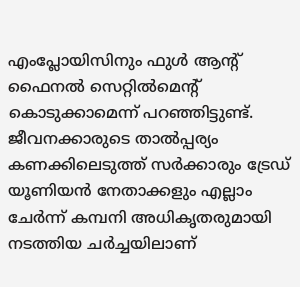എംപ്ലോയിസിനും ഫുള്‍ ആന്റ് ഫൈനല്‍ സെറ്റില്‍മെന്റ് കൊടുക്കാമെന്ന് പറഞ്ഞിട്ടുണ്ട്. ജീവനക്കാരുടെ താല്‍പ്പര്യം കണക്കിലെടുത്ത് സര്‍ക്കാരും ട്രേഡ് യൂണിയന്‍ നേതാക്കളും എല്ലാം ചേര്‍ന്ന് കമ്പനി അധികൃതരുമായി നടത്തിയ ചര്‍ച്ചയിലാണ്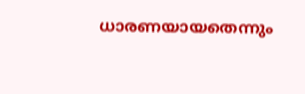ധാരണയായതെന്നും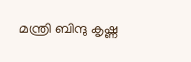മന്ത്രി ബിന്ദു കൃഷ്ണ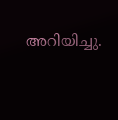അറിയിച്ചു.